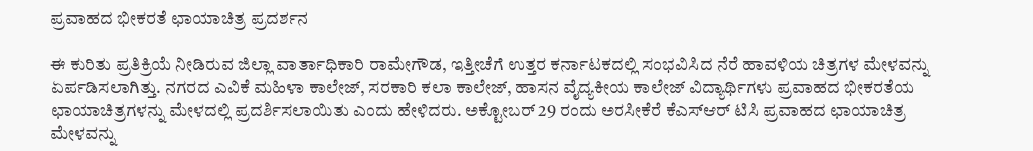ಪ್ರವಾಹದ ಭೀಕರತೆ ಛಾಯಾಚಿತ್ರ ಪ್ರದರ್ಶನ

ಈ ಕುರಿತು ಪ್ರತಿಕ್ರಿಯೆ ನೀಡಿರುವ ಜಿಲ್ಲಾ ವಾರ್ತಾಧಿಕಾರಿ ರಾಮೇಗೌಡ, ಇತ್ತೀಚೆಗೆ ಉತ್ತರ ಕರ್ನಾಟಕದಲ್ಲಿ ಸಂಭವಿಸಿದ ನೆರೆ ಹಾವಳಿಯ ಚಿತ್ರಗಳ ಮೇಳವನ್ನು ಏರ್ಪಡಿಸಲಾಗಿತ್ತು. ನಗರದ ಎವಿಕೆ ಮಹಿಳಾ ಕಾಲೇಜ್, ಸರಕಾರಿ ಕಲಾ ಕಾಲೇಜ್, ಹಾಸನ ವೈದ್ಯಕೀಯ ಕಾಲೇಜ್ ವಿದ್ಯಾರ್ಥಿಗಳು ಪ್ರವಾಹದ ಭೀಕರತೆಯ ಛಾಯಾಚಿತ್ರಗಳನ್ನು ಮೇಳದಲ್ಲಿ ಪ್ರದರ್ಶಿಸಲಾಯಿತು ಎಂದು ಹೇಳಿದರು. ಅಕ್ಟೋಬರ್ 29 ರಂದು ಅರಸೀಕೆರೆ ಕೆಎಸ್ಆರ್ ಟಿಸಿ ಪ್ರವಾಹದ ಛಾಯಾಚಿತ್ರ ಮೇಳವನ್ನು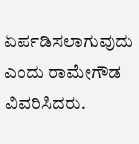ಏರ್ಪಡಿಸಲಾಗುವುದು ಎಂದು ರಾಮೇಗೌಡ ವಿವರಿಸಿದರು.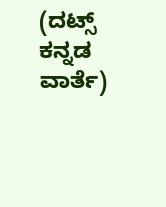(ದಟ್ಸ್ ಕನ್ನಡ ವಾರ್ತೆ)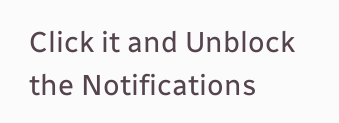Click it and Unblock the Notifications